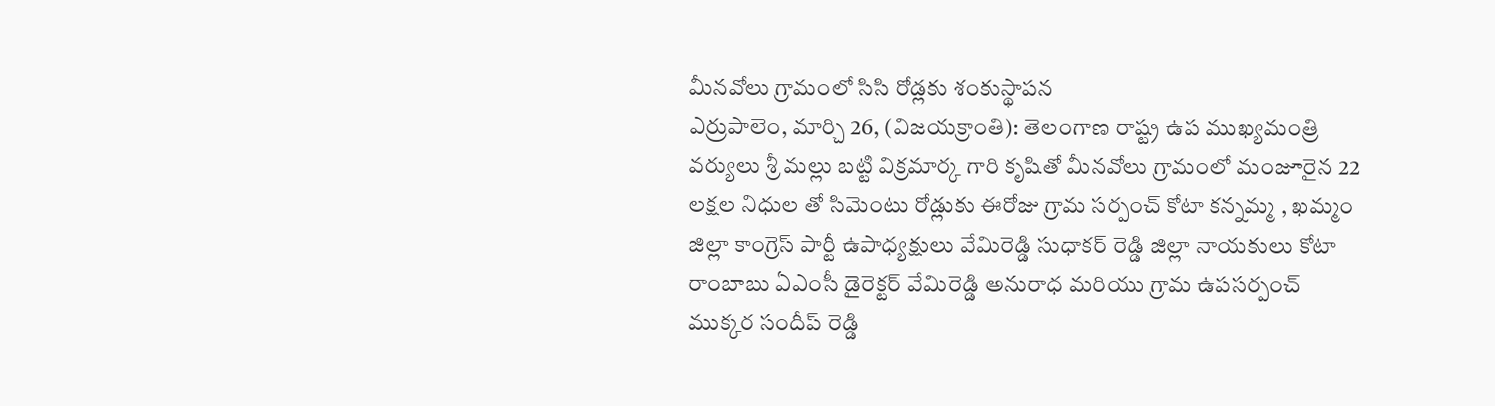మీనవోలు గ్రామంలో సిసి రోడ్లకు శంకుస్థాపన
ఎర్రుపాలెం, మార్చి 26, (విజయక్రాంతి): తెలంగాణ రాష్ట్ర ఉప ముఖ్యమంత్రి వర్యులు శ్రీ మల్లు బట్టి విక్రమార్క గారి కృషితో మీనవోలు గ్రామంలో మంజూరైన 22 లక్షల నిధుల తో సిమెంటు రోడ్లుకు ఈరోజు గ్రామ సర్పంచ్ కోటా కన్నమ్మ , ఖమ్మం జిల్లా కాంగ్రెస్ పార్టీ ఉపాధ్యక్షులు వేమిరెడ్డి సుధాకర్ రెడ్డి జిల్లా నాయకులు కోటా రాంబాబు ఏఎంసీ డైరెక్టర్ వేమిరెడ్డి అనురాధ మరియు గ్రామ ఉపసర్పంచ్ ముక్కర సందీప్ రెడ్డి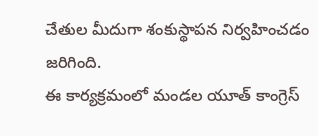చేతుల మీదుగా శంకుస్థాపన నిర్వహించడం జరిగింది.
ఈ కార్యక్రమంలో మండల యూత్ కాంగ్రెస్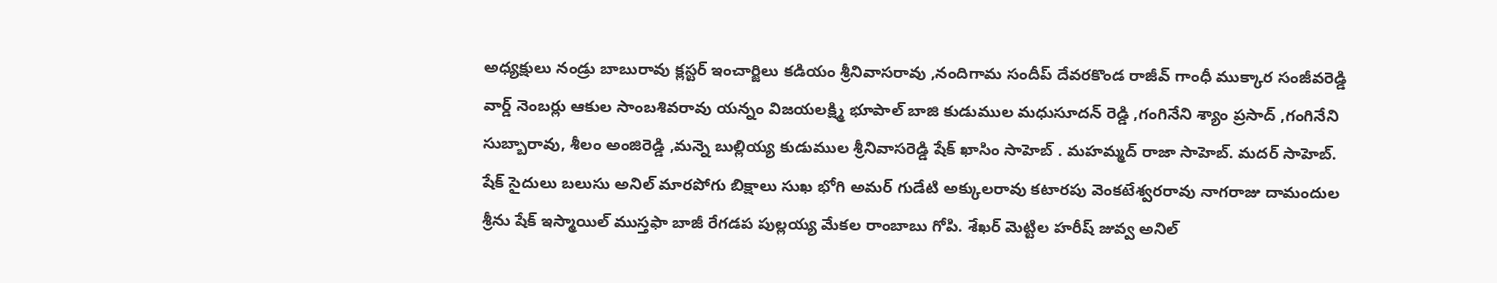అధ్యక్షులు నండ్రు బాబురావు క్లస్టర్ ఇంచార్జిలు కడియం శ్రీనివాసరావు ,నందిగామ సందీప్ దేవరకొండ రాజీవ్ గాంధీ ముక్కార సంజీవరెడ్డి వార్డ్ నెంబర్లు ఆకుల సాంబశివరావు యన్నం విజయలక్ష్మి భూపాల్ బాజి కుడుముల మధుసూదన్ రెడ్డి ,గంగినేని శ్యాం ప్రసాద్ ,గంగినేని సుబ్బారావు, శీలం అంజిరెడ్డి ,మన్నె బుల్లియ్య కుడుముల శ్రీనివాసరెడ్డి షేక్ ఖాసిం సాహెబ్ . మహమ్మద్ రాజా సాహెబ్. మదర్ సాహెబ్. షేక్ సైదులు బలుసు అనిల్ మారపోగు బిక్షాలు సుఖ భోగి అమర్ గుడేటి అక్కులరావు కటారపు వెంకటేశ్వరరావు నాగరాజు దామందుల శ్రీను షేక్ ఇస్మాయిల్ ముస్తఫా బాజీ రేగడప పుల్లయ్య మేకల రాంబాబు గోపి. శేఖర్ మెట్టిల హరీష్ జువ్వ అనిల్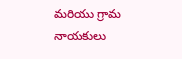మరియు గ్రామ నాయకులు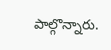పాల్గొన్నారు.